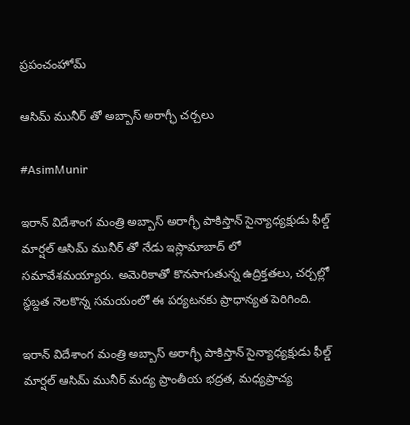ప్రపంచంహోమ్

ఆసిమ్ మునీర్ తో అబ్బాస్ అరాగ్ఛీ చర్చలు

#AsimMunir

ఇరాన్ విదేశాంగ మంత్రి అబ్బాస్ అరాగ్ఛీ పాకిస్తాన్ సైన్యాధ్యక్షుడు ఫీల్డ్ మార్షల్ ఆసిమ్ మునీర్ తో నేడు ఇస్లామాబాద్ లో సమావేశమయ్యారు. అమెరికాతో కొనసాగుతున్న ఉద్రిక్తతలు, చర్చల్లో స్థబ్దత నెలకొన్న సమయంలో ఈ పర్యటనకు ప్రాధాన్యత పెరిగింది.

ఇరాన్ విదేశాంగ మంత్రి అబ్బాస్ అరాగ్ఛీ పాకిస్తాన్ సైన్యాధ్యక్షుడు ఫీల్డ్ మార్షల్ ఆసిమ్ మునీర్ మద్య ప్రాంతీయ భద్రత, మధ్యప్రాచ్య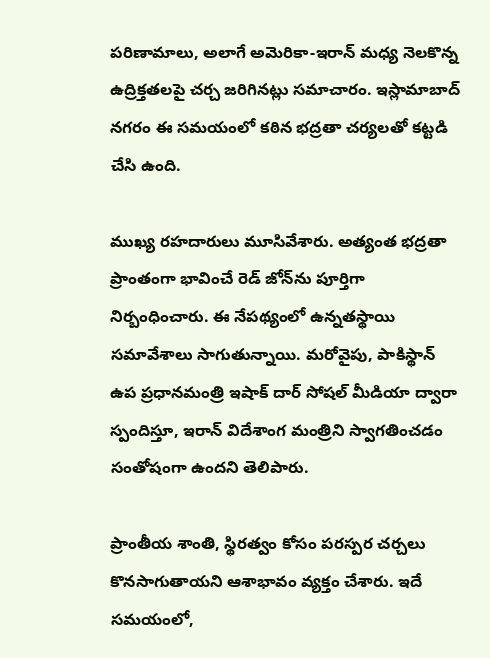పరిణామాలు, అలాగే అమెరికా-ఇరాన్ మధ్య నెలకొన్న ఉద్రిక్తతలపై చర్చ జరిగినట్లు సమాచారం. ఇస్లామాబాద్ నగరం ఈ సమయంలో కఠిన భద్రతా చర్యలతో కట్టడి చేసి ఉంది.

ముఖ్య రహదారులు మూసివేశారు. అత్యంత భద్రతా ప్రాంతంగా భావించే రెడ్ జోన్‌ను పూర్తిగా నిర్బంధించారు. ఈ నేపథ్యంలో ఉన్నతస్థాయి సమావేశాలు సాగుతున్నాయి. మరోవైపు, పాకిస్థాన్ ఉప ప్రధానమంత్రి ఇషాక్ దార్ సోషల్ మీడియా ద్వారా స్పందిస్తూ, ఇరాన్ విదేశాంగ మంత్రిని స్వాగతించడం సంతోషంగా ఉందని తెలిపారు.

ప్రాంతీయ శాంతి, స్థిరత్వం కోసం పరస్పర చర్చలు కొనసాగుతాయని ఆశాభావం వ్యక్తం చేశారు. ఇదే సమయంలో,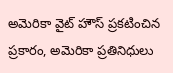అమెరికా వైట్ హౌస్ ప్రకటించిన ప్రకారం, అమెరికా ప్రతినిధులు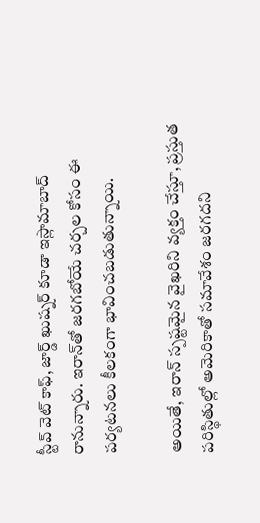స్టీవ్ వెట్ కాఫ్, జార్డ్ ఖుష్నర్ కూడా ఇస్లామాబాద్ రానున్నారు. ఇరాన్‌తో జరగబోయే చర్చల కోసం ఈ పర్యటనలు కీలకంగా భావించబడుతున్నాయి.

అయితే, ఇరాన్ స్పష్టమైన వైఖరిని వ్యక్తం చేస్తూ, ప్రస్తుత పరిస్థితుల్లో అమెరికాతో సమావేశం జరగదని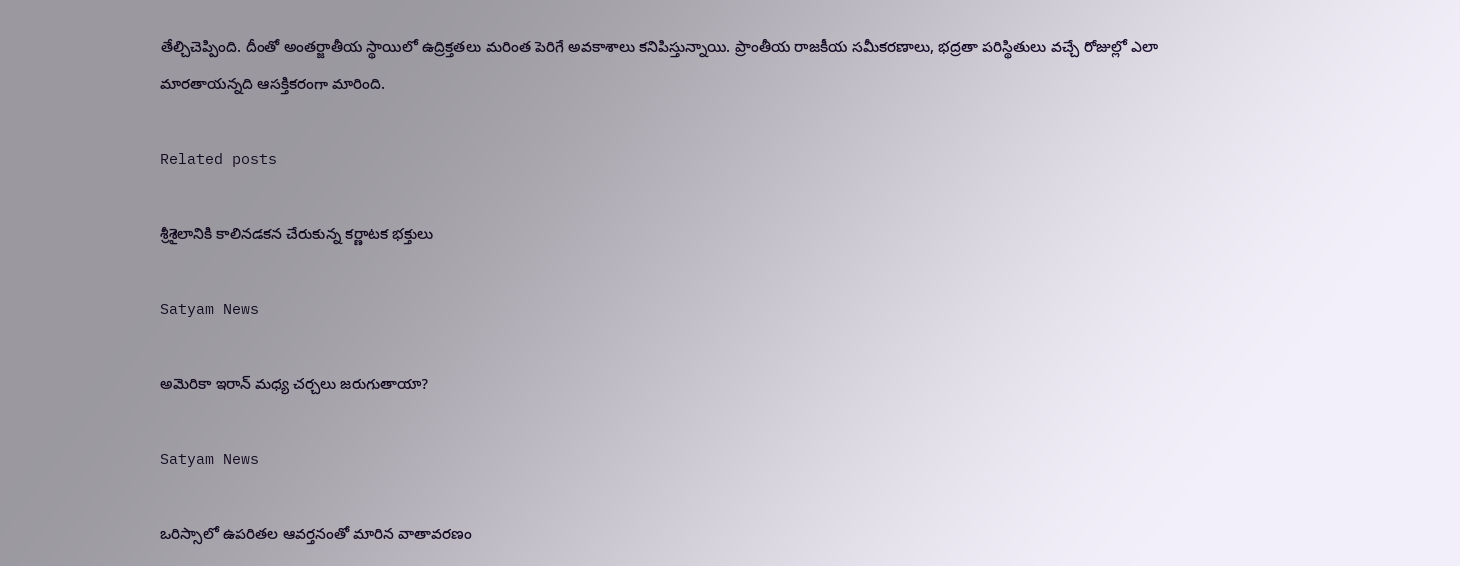తేల్చిచెప్పింది. దీంతో అంతర్జాతీయ స్థాయిలో ఉద్రిక్తతలు మరింత పెరిగే అవకాశాలు కనిపిస్తున్నాయి. ప్రాంతీయ రాజకీయ సమీకరణాలు, భద్రతా పరిస్థితులు వచ్చే రోజుల్లో ఎలా మారతాయన్నది ఆసక్తికరంగా మారింది.

Related posts

శ్రీశైలానికి కాలినడకన చేరుకున్న కర్ణాటక భక్తులు

Satyam News

అమెరికా ఇరాన్ మధ్య చర్చలు జరుగుతాయా?

Satyam News

ఒరిస్సాలో ఉపరితల ఆవర్తనంతో మారిన వాతావరణం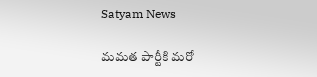Satyam News

మమత పార్టీకి మరో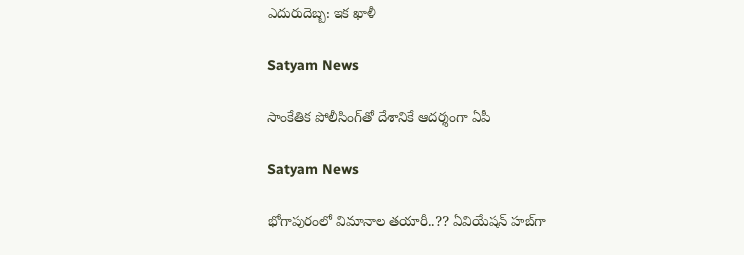ఎదురుదెబ్బ: ఇక ఖాళీ

Satyam News

సాంకేతిక పోలీసింగ్‌తో దేశానికే ఆదర్శంగా ఏపీ

Satyam News

భోగాపురంలో విమానాల తయారీ..?? ఏవియేషన్‌ హబ్‌గా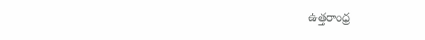ఉత్తరాంధ్ర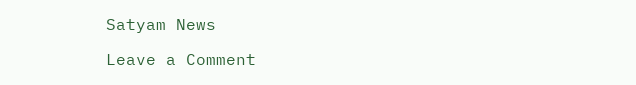Satyam News

Leave a Comment